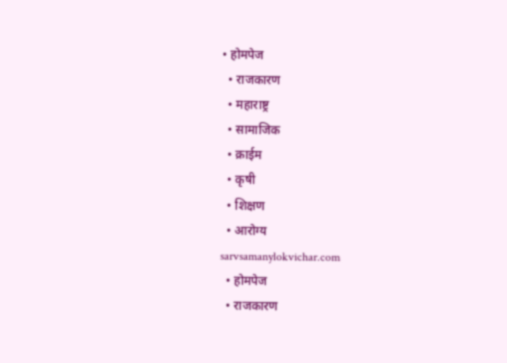• होमपेज
  • राजकारण
  • महाराष्ट्र
  • सामाजिक
  • क्राईम
  • कृषी
  • शिक्षण
  • आरोग्य
sarvsamanylokvichar.com
  • होमपेज
  • राजकारण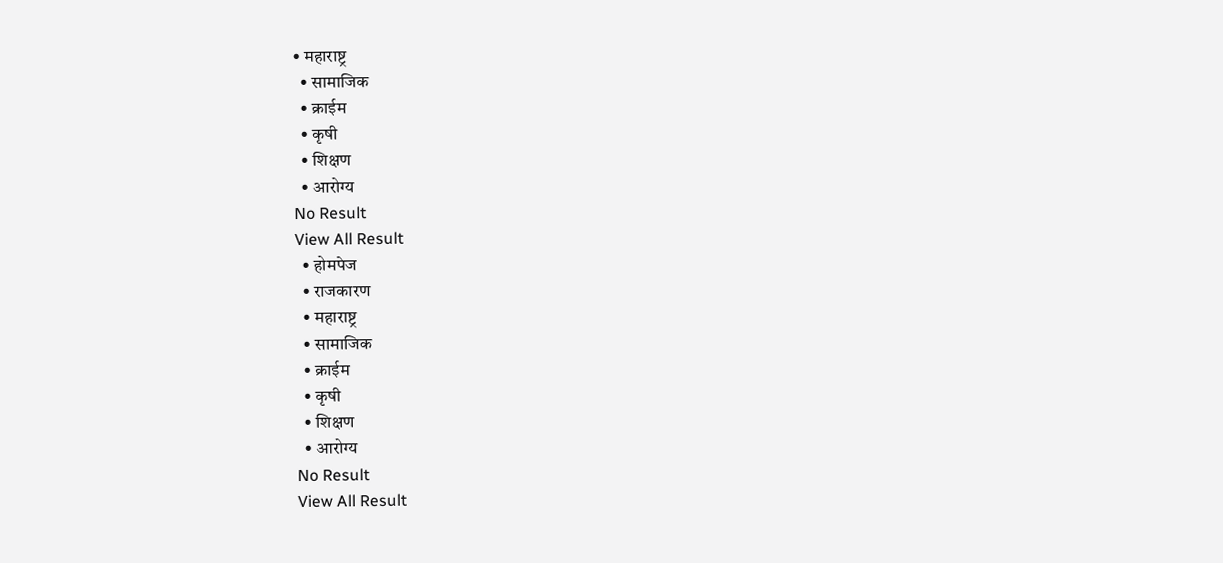• महाराष्ट्र
  • सामाजिक
  • क्राईम
  • कृषी
  • शिक्षण
  • आरोग्य
No Result
View All Result
  • होमपेज
  • राजकारण
  • महाराष्ट्र
  • सामाजिक
  • क्राईम
  • कृषी
  • शिक्षण
  • आरोग्य
No Result
View All Result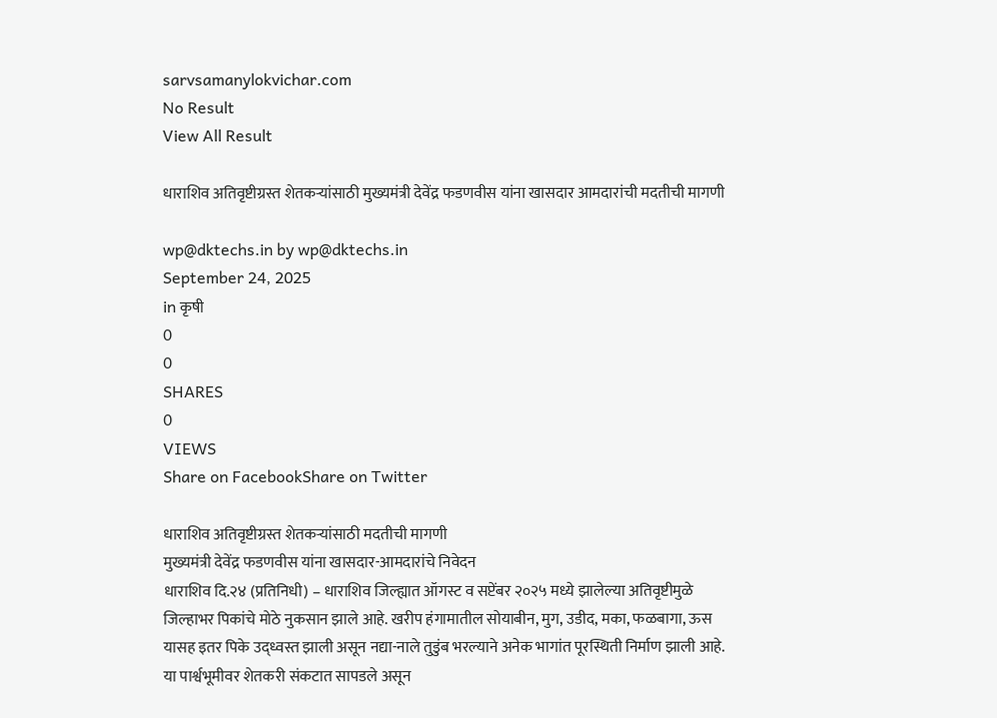sarvsamanylokvichar.com
No Result
View All Result

धाराशिव अतिवृष्टीग्रस्त शेतकऱ्यांसाठी मुख्यमंत्री देवेंद्र फडणवीस यांना खासदार आमदारांची मदतीची मागणी

wp@dktechs.in by wp@dktechs.in
September 24, 2025
in कृषी
0
0
SHARES
0
VIEWS
Share on FacebookShare on Twitter

धाराशिव अतिवृष्टीग्रस्त शेतकऱ्यांसाठी मदतीची मागणी
मुख्यमंत्री देवेंद्र फडणवीस यांना खासदार-आमदारांचे निवेदन
धाराशिव दि.२४ (प्रतिनिधी) – धाराशिव जिल्ह्यात ऑगस्ट व सप्टेंबर २०२५ मध्ये झालेल्या अतिवृष्टीमुळे जिल्हाभर पिकांचे मोठे नुकसान झाले आहे. खरीप हंगामातील सोयाबीन, मुग, उडीद, मका, फळबागा, ऊस यासह इतर पिके उद्ध्वस्त झाली असून नद्या-नाले तुडुंब भरल्याने अनेक भागांत पूरस्थिती निर्माण झाली आहे. या पार्श्वभूमीवर शेतकरी संकटात सापडले असून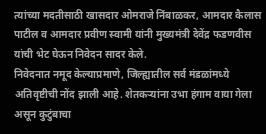त्यांच्या मदतीसाठी खासदार ओमराजे निंबाळकर, आमदार कैलास पाटील व आमदार प्रवीण स्वामी यांनी मुख्यमंत्री देवेंद्र फडणवीस यांची भेट घेऊन निवेदन सादर केले.
निवेदनात नमूद केल्याप्रमाणे, जिल्ह्यातील सर्व मंडळांमध्ये अतिवृष्टीची नोंद झाली आहे. शेतकऱ्यांना उभा हंगाम वाया गेला असून कुटुंबाचा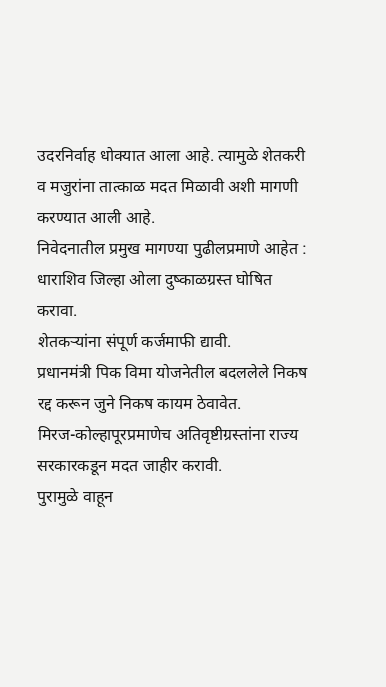उदरनिर्वाह धोक्यात आला आहे. त्यामुळे शेतकरी व मजुरांना तात्काळ मदत मिळावी अशी मागणी करण्यात आली आहे.
निवेदनातील प्रमुख मागण्या पुढीलप्रमाणे आहेत :
धाराशिव जिल्हा ओला दुष्काळग्रस्त घोषित करावा.
शेतकऱ्यांना संपूर्ण कर्जमाफी द्यावी.
प्रधानमंत्री पिक विमा योजनेतील बदललेले निकष रद्द करून जुने निकष कायम ठेवावेत.
मिरज-कोल्हापूरप्रमाणेच अतिवृष्टीग्रस्तांना राज्य सरकारकडून मदत जाहीर करावी.
पुरामुळे वाहून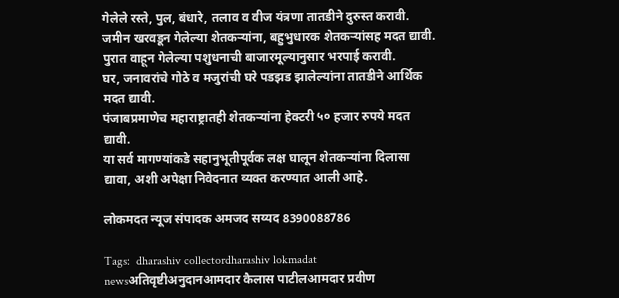गेलेले रस्ते, पुल, बंधारे, तलाव व वीज यंत्रणा तातडीने दुरुस्त करावी.
जमीन खरवडून गेलेल्या शेतकऱ्यांना, बहुभुधारक शेतकऱ्यांसह मदत द्यावी.
पुरात वाहून गेलेल्या पशुधनाची बाजारमूल्यानुसार भरपाई करावी.
घर, जनावरांचे गोठे व मजुरांची घरे पडझड झालेल्यांना तातडीने आर्थिक मदत द्यावी.
पंजाबप्रमाणेच महाराष्ट्रातही शेतकऱ्यांना हेक्टरी ५० हजार रुपये मदत द्यावी.
या सर्व मागण्यांकडे सहानुभूतीपूर्वक लक्ष घालून शेतकऱ्यांना दिलासा द्यावा, अशी अपेक्षा निवेदनात व्यक्त करण्यात आली आहे.

लोकमदत न्यूज संपादक अमजद सय्यद 8390088786

Tags:  dharashiv collectordharashiv lokmadat newsअतिवृष्टीअनुदानआमदार कैलास पाटीलआमदार प्रवीण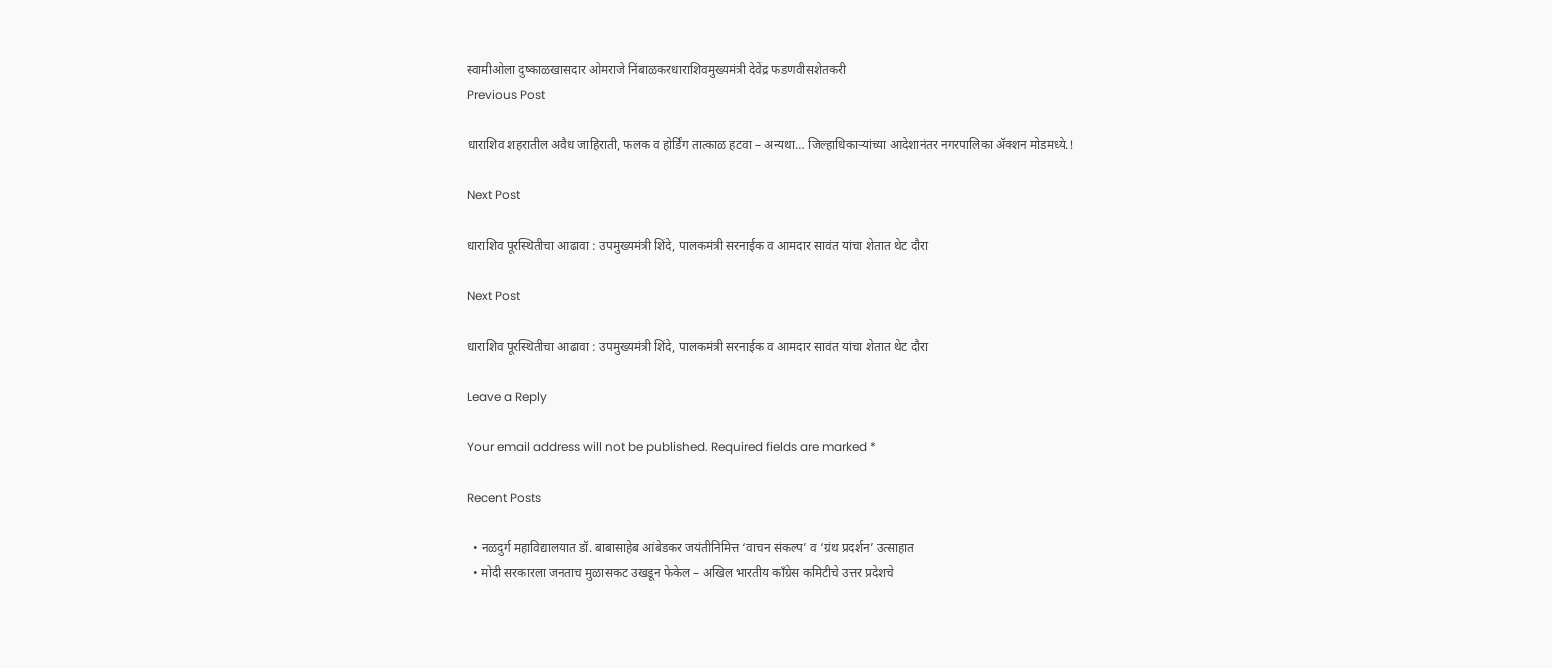स्वामीओला दुष्काळखासदार ओमराजे निंबाळकरधाराशिवमुख्यमंत्री देवेंद्र फडणवीसशेतकरी
Previous Post

धाराशिव शहरातील अवैध जाहिराती, फलक व होर्डिंग तात्काळ हटवा – अन्यथा… जिल्हाधिकाऱ्यांच्या आदेशानंतर नगरपालिका ॲक्शन मोडमध्ये.!

Next Post

धाराशिव पूरस्थितीचा आढावा : उपमुख्यमंत्री शिंदे, पालकमंत्री सरनाईक व आमदार सावंत यांचा शेतात थेट दौरा

Next Post

धाराशिव पूरस्थितीचा आढावा : उपमुख्यमंत्री शिंदे, पालकमंत्री सरनाईक व आमदार सावंत यांचा शेतात थेट दौरा

Leave a Reply

Your email address will not be published. Required fields are marked *

Recent Posts

  • नळदुर्ग महाविद्यालयात डॉ. बाबासाहेब आंबेडकर जयंतीनिमित्त ‘वाचन संकल्प’ व ‘ग्रंथ प्रदर्शन’ उत्साहात
  • मोदी सरकारला जनताच मुळासकट उखडून फेकेल – अखिल भारतीय काँग्रेस कमिटीचे उत्तर प्रदेशचे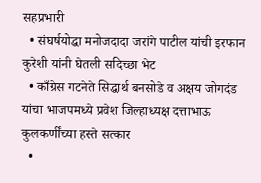सहप्रभारी
  • संघर्षयोद्धा मनोजदादा जरांगे पाटील यांची इरफान कुरेशी यांनी घेतली सदिच्छा भेट
  • काँग्रेस गटनेते सिद्धार्थ बनसोडे व अक्षय जोगदंड यांचा भाजपमध्ये प्रवेश जिल्हाध्यक्ष दत्ताभाऊ कुलकर्णींच्या हस्ते सत्कार
  •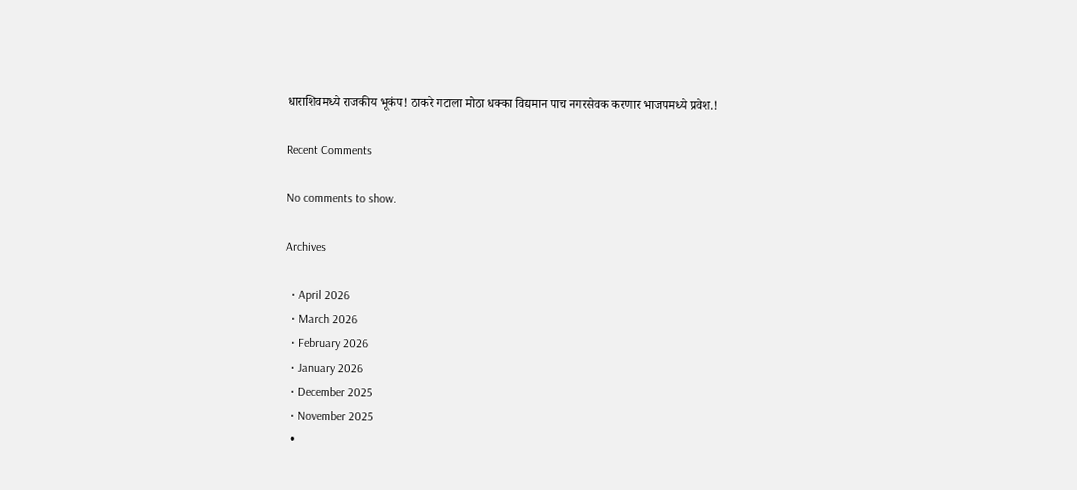धाराशिवमध्ये राजकीय भूकंप! ठाकरे गटाला मोठा धक्का विद्यमान पाच नगरसेवक करणार भाजपमध्ये प्रवेश.!

Recent Comments

No comments to show.

Archives

  • April 2026
  • March 2026
  • February 2026
  • January 2026
  • December 2025
  • November 2025
  •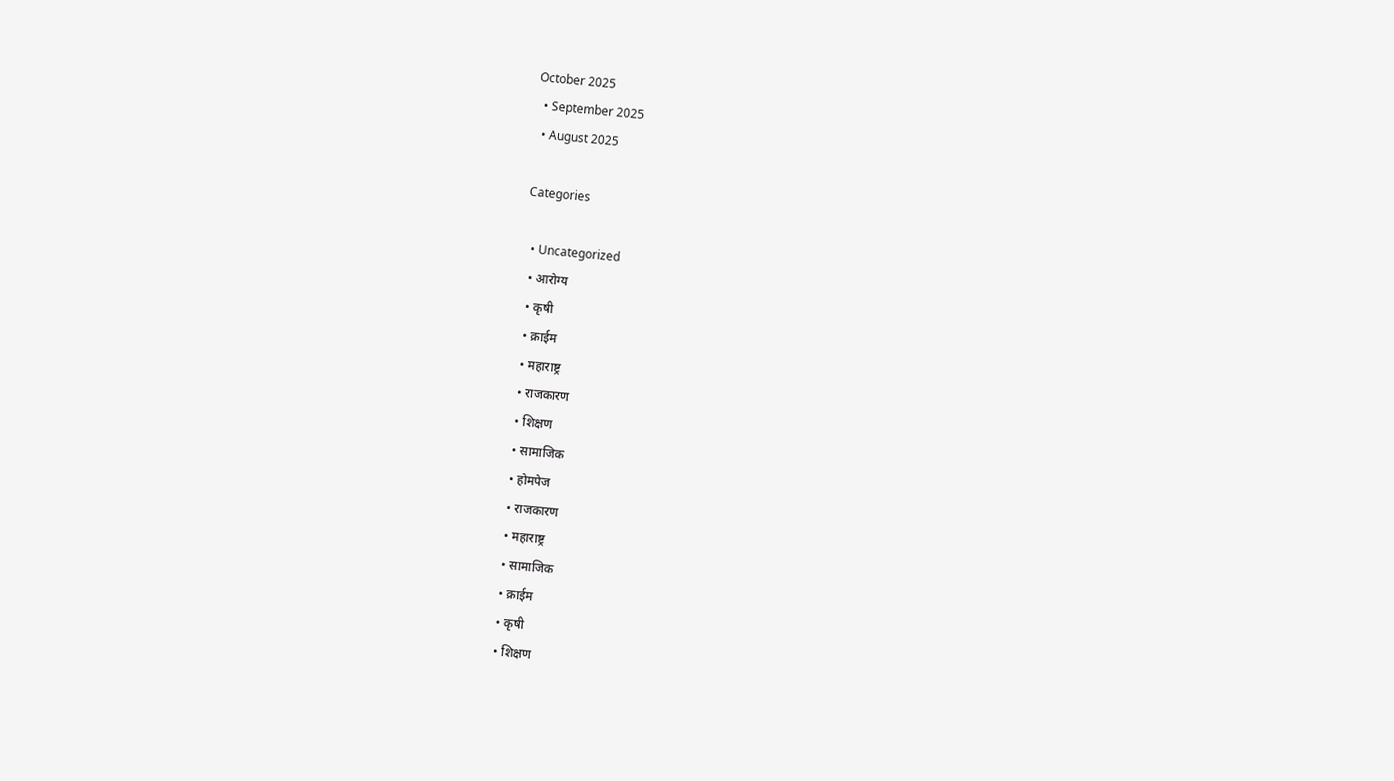October 2025
  • September 2025
  • August 2025

Categories

  • Uncategorized
  • आरोग्य
  • कृषी
  • क्राईम
  • महाराष्ट्र
  • राजकारण
  • शिक्षण
  • सामाजिक
  • होमपेज
  • राजकारण
  • महाराष्ट्र
  • सामाजिक
  • क्राईम
  • कृषी
  • शिक्षण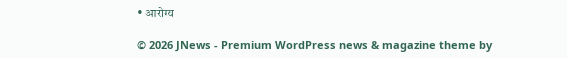• आरोग्य

© 2026 JNews - Premium WordPress news & magazine theme by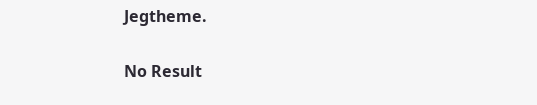Jegtheme.

No Result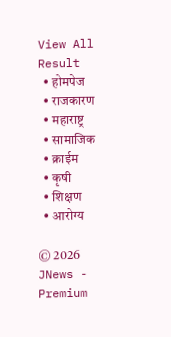View All Result
  • होमपेज
  • राजकारण
  • महाराष्ट्र
  • सामाजिक
  • क्राईम
  • कृषी
  • शिक्षण
  • आरोग्य

© 2026 JNews - Premium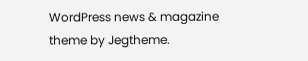WordPress news & magazine theme by Jegtheme.